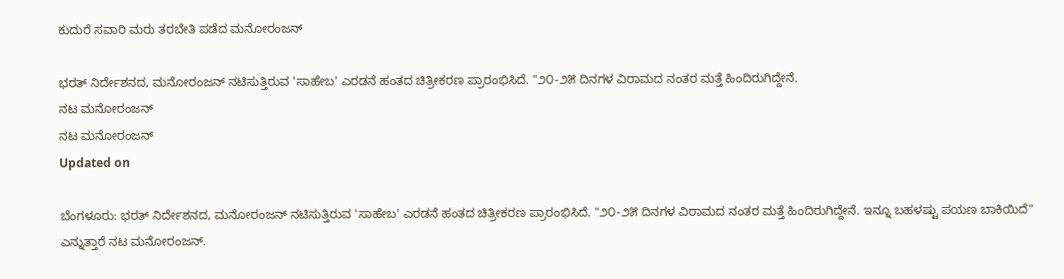ಕುದುರೆ ಸವಾರಿ ಮರು ತರಬೇತಿ ಪಡೆದ ಮನೋರಂಜನ್

ಭರತ್ ನಿರ್ದೇಶನದ, ಮನೋರಂಜನ್ ನಟಿಸುತ್ತಿರುವ 'ಸಾಹೇಬ' ಎರಡನೆ ಹಂತದ ಚಿತ್ರೀಕರಣ ಪ್ರಾರಂಭಿಸಿದೆ. "೨೦-೨೫ ದಿನಗಳ ವಿರಾಮದ ನಂತರ ಮತ್ತೆ ಹಿಂದಿರುಗಿದ್ದೇನೆ.
ನಟ ಮನೋರಂಜನ್
ನಟ ಮನೋರಂಜನ್
Updated on

ಬೆಂಗಳೂರು: ಭರತ್ ನಿರ್ದೇಶನದ, ಮನೋರಂಜನ್ ನಟಿಸುತ್ತಿರುವ 'ಸಾಹೇಬ' ಎರಡನೆ ಹಂತದ ಚಿತ್ರೀಕರಣ ಪ್ರಾರಂಭಿಸಿದೆ. "೨೦-೨೫ ದಿನಗಳ ವಿರಾಮದ ನಂತರ ಮತ್ತೆ ಹಿಂದಿರುಗಿದ್ದೇನೆ. ಇನ್ನೂ ಬಹಳಷ್ಟು ಪಯಣ ಬಾಕಿಯಿದೆ" ಎನ್ನುತ್ತಾರೆ ನಟ ಮನೋರಂಜನ್.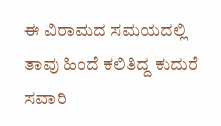ಈ ವಿರಾಮದ ಸಮಯದಲ್ಲಿ ತಾವು ಹಿಂದೆ ಕಲಿತಿದ್ದ ಕುದುರೆ ಸವಾರಿ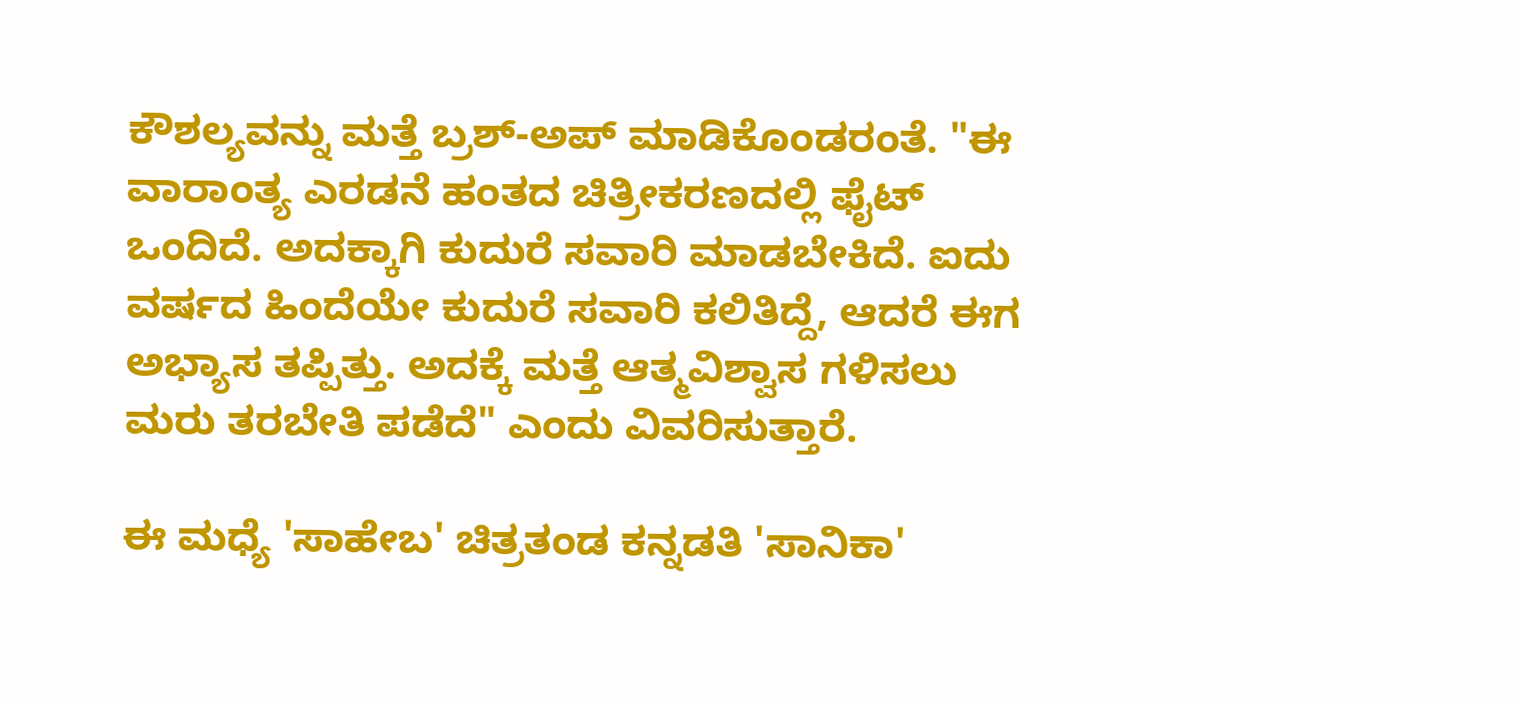ಕೌಶಲ್ಯವನ್ನು ಮತ್ತೆ ಬ್ರಶ್-ಅಪ್ ಮಾಡಿಕೊಂಡರಂತೆ. "ಈ ವಾರಾಂತ್ಯ ಎರಡನೆ ಹಂತದ ಚಿತ್ರೀಕರಣದಲ್ಲಿ ಫೈಟ್ ಒಂದಿದೆ. ಅದಕ್ಕಾಗಿ ಕುದುರೆ ಸವಾರಿ ಮಾಡಬೇಕಿದೆ. ಐದು ವರ್ಷದ ಹಿಂದೆಯೇ ಕುದುರೆ ಸವಾರಿ ಕಲಿತಿದ್ದೆ, ಆದರೆ ಈಗ ಅಭ್ಯಾಸ ತಪ್ಪಿತ್ತು. ಅದಕ್ಕೆ ಮತ್ತೆ ಆತ್ಮವಿಶ್ವಾಸ ಗಳಿಸಲು ಮರು ತರಬೇತಿ ಪಡೆದೆ" ಎಂದು ವಿವರಿಸುತ್ತಾರೆ.

ಈ ಮಧ್ಯೆ 'ಸಾಹೇಬ' ಚಿತ್ರತಂಡ ಕನ್ನಡತಿ 'ಸಾನಿಕಾ'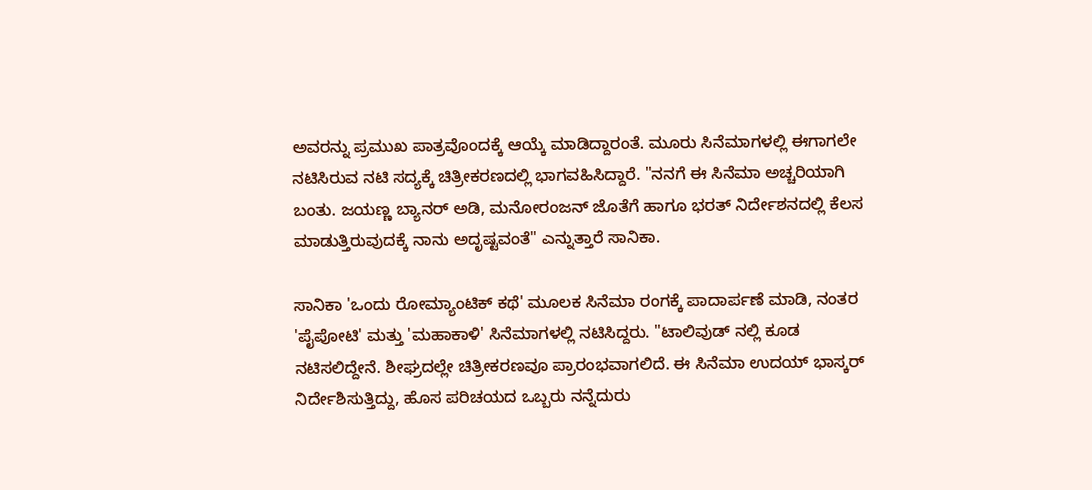ಅವರನ್ನು ಪ್ರಮುಖ ಪಾತ್ರವೊಂದಕ್ಕೆ ಆಯ್ಕೆ ಮಾಡಿದ್ದಾರಂತೆ. ಮೂರು ಸಿನೆಮಾಗಳಲ್ಲಿ ಈಗಾಗಲೇ ನಟಿಸಿರುವ ನಟಿ ಸದ್ಯಕ್ಕೆ ಚಿತ್ರೀಕರಣದಲ್ಲಿ ಭಾಗವಹಿಸಿದ್ದಾರೆ. "ನನಗೆ ಈ ಸಿನೆಮಾ ಅಚ್ಚರಿಯಾಗಿ ಬಂತು. ಜಯಣ್ಣ ಬ್ಯಾನರ್ ಅಡಿ, ಮನೋರಂಜನ್ ಜೊತೆಗೆ ಹಾಗೂ ಭರತ್ ನಿರ್ದೇಶನದಲ್ಲಿ ಕೆಲಸ ಮಾಡುತ್ತಿರುವುದಕ್ಕೆ ನಾನು ಅದೃಷ್ಟವಂತೆ" ಎನ್ನುತ್ತಾರೆ ಸಾನಿಕಾ.

ಸಾನಿಕಾ 'ಒಂದು ರೋಮ್ಯಾಂಟಿಕ್ ಕಥೆ' ಮೂಲಕ ಸಿನೆಮಾ ರಂಗಕ್ಕೆ ಪಾದಾರ್ಪಣೆ ಮಾಡಿ, ನಂತರ 'ಪೈಪೋಟಿ' ಮತ್ತು 'ಮಹಾಕಾಳಿ' ಸಿನೆಮಾಗಳಲ್ಲಿ ನಟಿಸಿದ್ದರು. "ಟಾಲಿವುಡ್ ನಲ್ಲಿ ಕೂಡ ನಟಿಸಲಿದ್ದೇನೆ. ಶೀಘ್ರದಲ್ಲೇ ಚಿತ್ರೀಕರಣವೂ ಪ್ರಾರಂಭವಾಗಲಿದೆ. ಈ ಸಿನೆಮಾ ಉದಯ್ ಭಾಸ್ಕರ್ ನಿರ್ದೇಶಿಸುತ್ತಿದ್ದು, ಹೊಸ ಪರಿಚಯದ ಒಬ್ಬರು ನನ್ನೆದುರು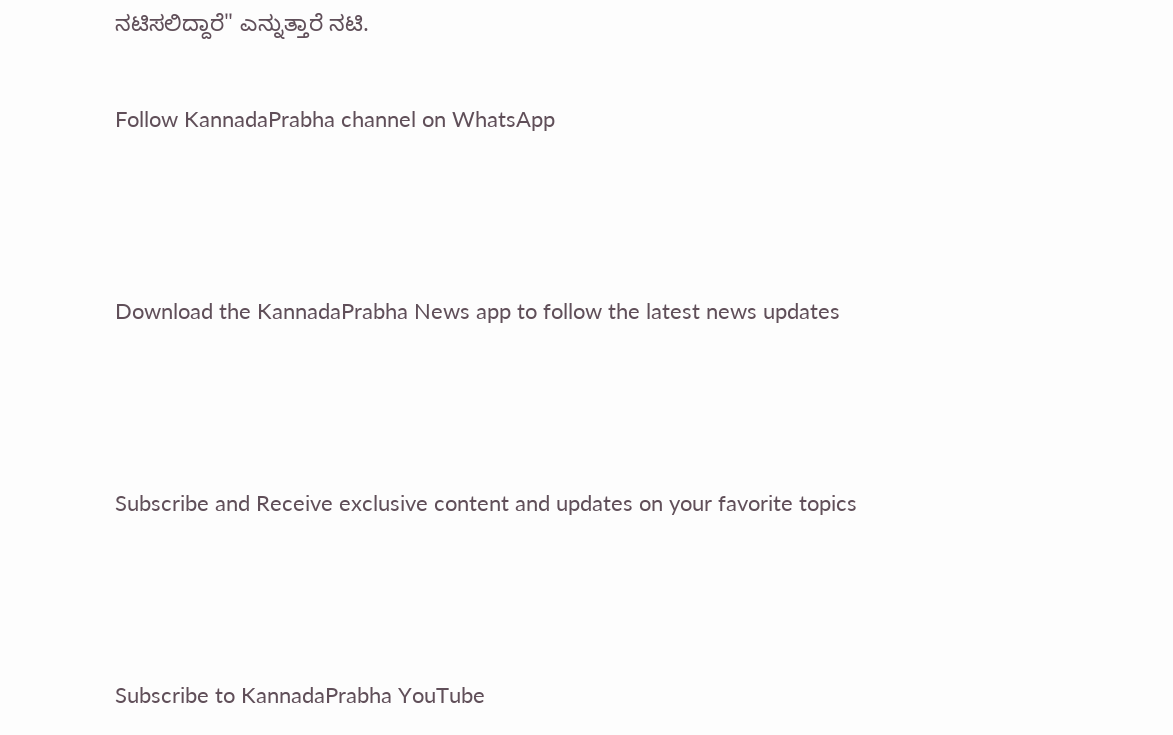ನಟಿಸಲಿದ್ದಾರೆ" ಎನ್ನುತ್ತಾರೆ ನಟಿ.

Follow KannadaPrabha channel on WhatsApp



Download the KannadaPrabha News app to follow the latest news updates



Subscribe and Receive exclusive content and updates on your favorite topics



Subscribe to KannadaPrabha YouTube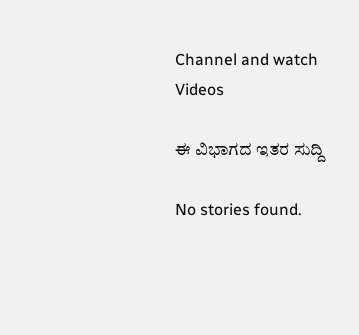Channel and watch Videos

ಈ ವಿಭಾಗದ ಇತರ ಸುದ್ದಿ

No stories found.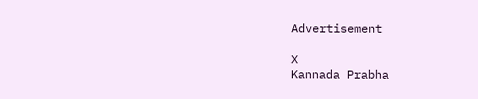Advertisement

X
Kannada Prabha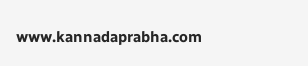www.kannadaprabha.com